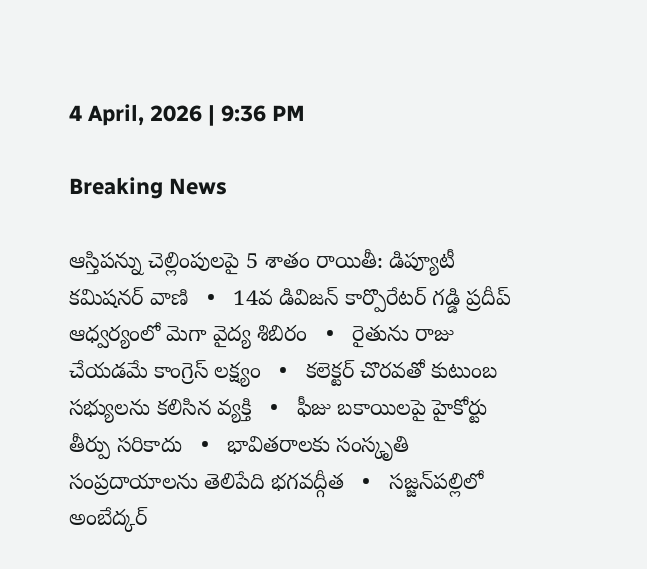4 April, 2026 | 9:36 PM

Breaking News

ఆస్తిపన్ను చెల్లింపులపై 5 శాతం రాయితీ: డిప్యూటీ కమిషనర్ వాణి   •   14వ డివిజన్ కార్పొరేటర్ గడ్డి ప్రదీప్ ఆధ్వర్యంలో మెగా వైద్య శిబిరం   •   రైతును రాజు చేయడమే కాంగ్రెస్ లక్ష్యం   •   కలెక్టర్ చొరవతో కుటుంబ సభ్యులను కలిసిన వ్యక్తి   •   ఫీజు బకాయిలపై హైకోర్టు తీర్పు సరికాదు   •   భావితరాలకు సంస్కృతి సంప్రదాయాలను తెలిపేది భగవద్గీత   •   సజ్జన్‌పల్లిలో అంబేద్కర్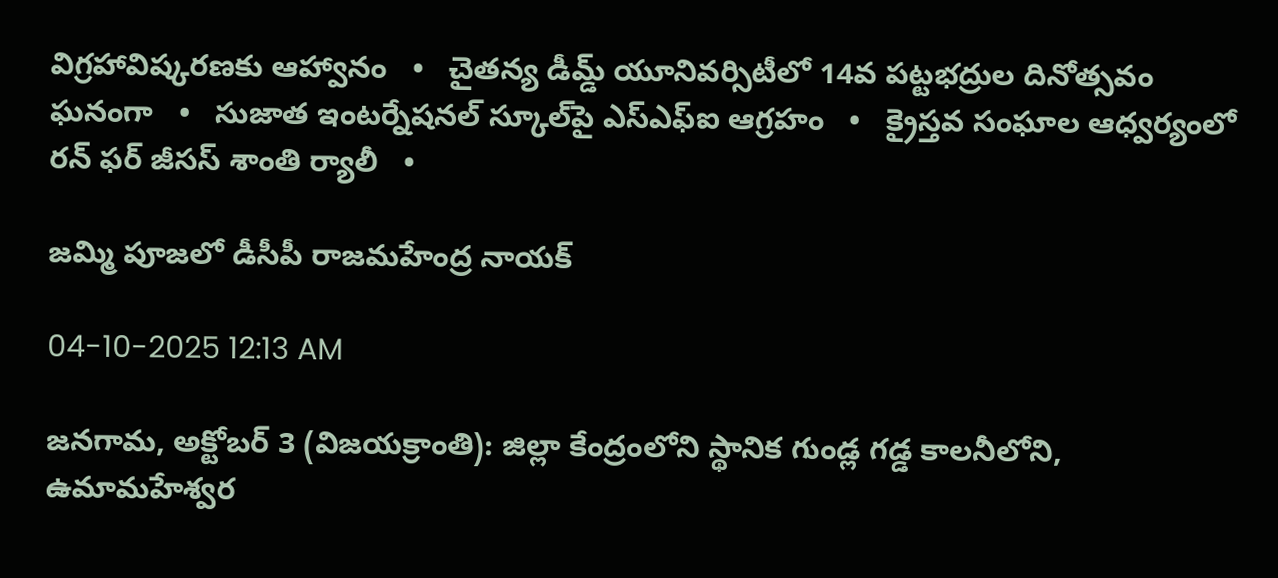విగ్రహావిష్కరణకు ఆహ్వానం   •   చైతన్య డీమ్డ్ యూనివర్సిటీలో 14వ పట్టభద్రుల దినోత్సవం ఘనంగా   •   సుజాత ఇంటర్నేషనల్ స్కూల్‌పై ఎస్ఎఫ్ఐ ఆగ్రహం   •   క్రైస్తవ సంఘాల ఆధ్వర్యంలో రన్ ఫర్ జీసస్ శాంతి ర్యాలీ   •

జమ్మి పూజలో డీసీపీ రాజమహేంద్ర నాయక్

04-10-2025 12:13 AM

జనగామ, అక్టోబర్ 3 (విజయక్రాంతి): జిల్లా కేంద్రంలోని స్థానిక గుండ్ల గడ్డ కాలనీలోని, ఉమామహేశ్వర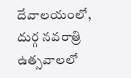దేవాలయంలో, దుర్గ నవరాత్రి ఉత్సవాలలో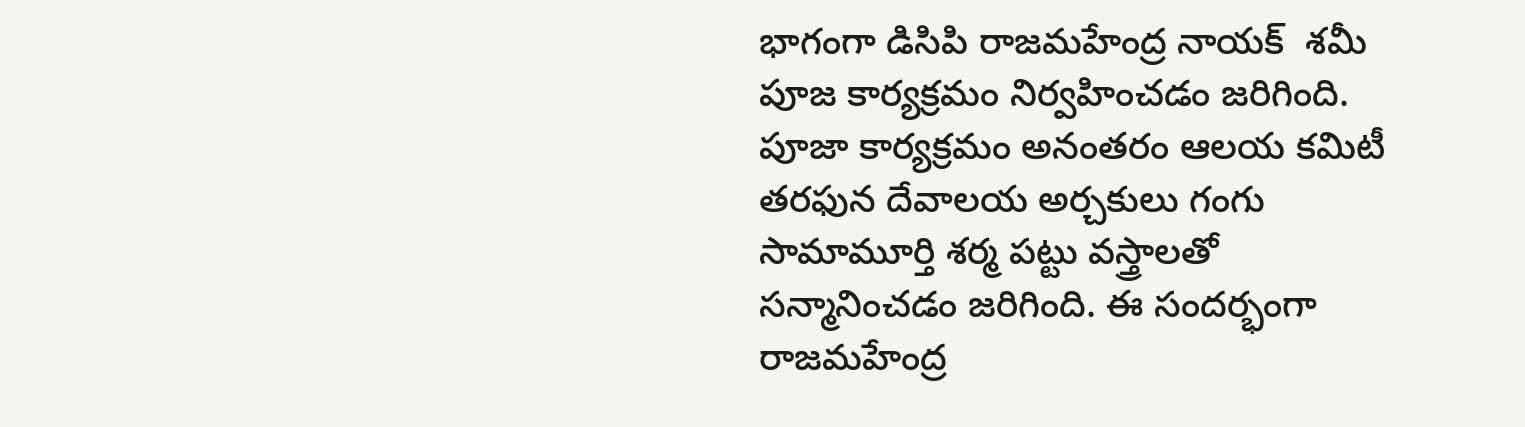భాగంగా డిసిపి రాజమహేంద్ర నాయక్  శమీ పూజ కార్యక్రమం నిర్వహించడం జరిగింది. పూజా కార్యక్రమం అనంతరం ఆలయ కమిటీ తరఫున దేవాలయ అర్చకులు గంగు సామామూర్తి శర్మ పట్టు వస్త్రాలతో సన్మానించడం జరిగింది. ఈ సందర్భంగా రాజమహేంద్ర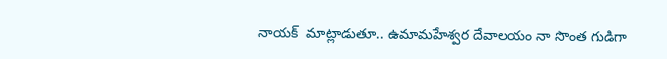నాయక్  మాట్లాడుతూ.. ఉమామహేశ్వర దేవాలయం నా సొంత గుడిగా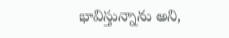భావిస్తున్నాను అని,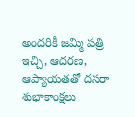అందరికీ జమ్మి పత్రి ఇచ్చి, ఆదరణ, ఆప్యాయతతో దసరా శుభాకాంక్షలు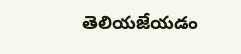తెలియజేయడం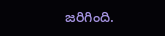జరిగింది.